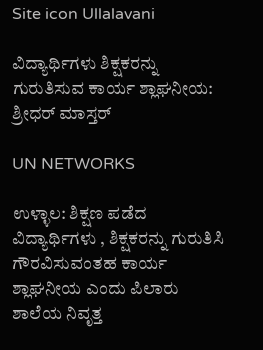Site icon Ullalavani

ವಿದ್ಯಾರ್ಥಿಗಳು ಶಿಕ್ಷಕರನ್ನು ಗುರುತಿಸುವ ಕಾರ್ಯ ಶ್ಲಾಘನೀಯ: ಶ್ರೀಧರ್ ಮಾಸ್ತರ್

UN NETWORKS

ಉಳ್ಳಾಲ: ಶಿಕ್ಷಣ ಪಡೆದ ವಿದ್ಯಾರ್ಥಿಗಳು , ಶಿಕ್ಷಕರನ್ನು ಗುರುತಿಸಿ ಗೌರವಿಸುವಂತಹ ಕಾರ್ಯ ಶ್ಲಾಘನೀಯ ಎಂದು ಪಿಲಾರು ಶಾಲೆಯ ನಿವೃತ್ತ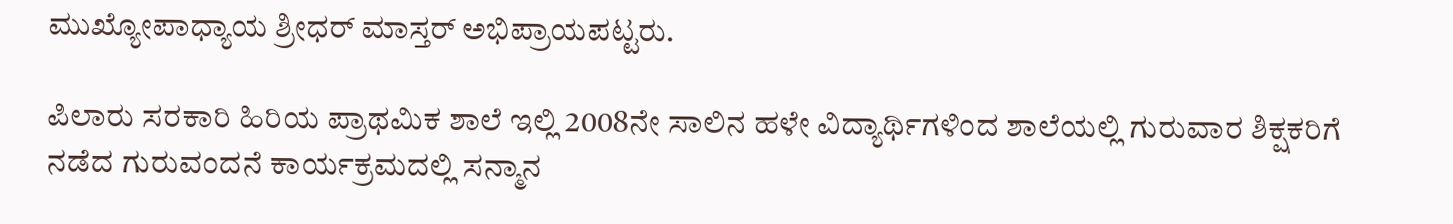ಮುಖ್ಯೋಪಾಧ್ಯಾಯ ಶ್ರೀಧರ್ ಮಾಸ್ತರ್ ಅಭಿಪ್ರಾಯಪಟ್ಟರು.

ಪಿಲಾರು ಸರಕಾರಿ ಹಿರಿಯ ಪ್ರಾಥಮಿಕ ಶಾಲೆ ಇಲ್ಲಿ 2008ನೇ ಸಾಲಿನ ಹಳೇ ವಿದ್ಯಾರ್ಥಿಗಳಿಂದ ಶಾಲೆಯಲ್ಲಿ ಗುರುವಾರ ಶಿಕ್ಷಕರಿಗೆ ನಡೆದ ಗುರುವಂದನೆ ಕಾರ್ಯಕ್ರಮದಲ್ಲಿ ಸನ್ಮಾನ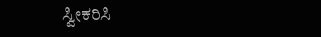ಸ್ವೀಕರಿಸಿ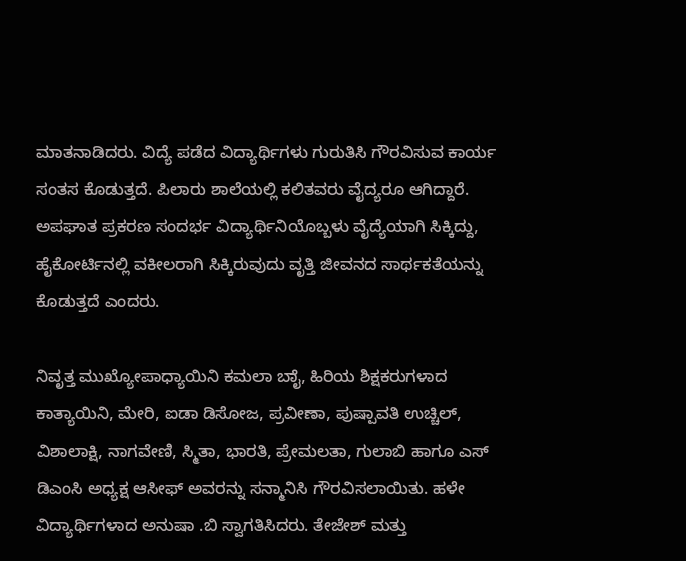ಮಾತನಾಡಿದರು. ವಿದ್ಯೆ ಪಡೆದ ವಿದ್ಯಾರ್ಥಿಗಳು ಗುರುತಿಸಿ ಗೌರವಿಸುವ ಕಾರ್ಯ ಸಂತಸ ಕೊಡುತ್ತದೆ. ಪಿಲಾರು ಶಾಲೆಯಲ್ಲಿ ಕಲಿತವರು ವೈದ್ಯರೂ ಆಗಿದ್ದಾರೆ. ಅಪಘಾತ ಪ್ರಕರಣ ಸಂದರ್ಭ ವಿದ್ಯಾರ್ಥಿನಿಯೊಬ್ಬಳು ವೈದ್ಯೆಯಾಗಿ ಸಿಕ್ಕಿದ್ದು, ಹೈಕೋರ್ಟಿನಲ್ಲಿ ವಕೀಲರಾಗಿ ಸಿಕ್ಕಿರುವುದು ವೃತ್ತಿ ಜೀವನದ ಸಾರ್ಥಕತೆಯನ್ನು ಕೊಡುತ್ತದೆ ಎಂದರು.

ನಿವೃತ್ತ ಮುಖ್ಯೋಪಾಧ್ಯಾಯಿನಿ ಕಮಲಾ ಬಾೈ, ಹಿರಿಯ ಶಿಕ್ಷಕರುಗಳಾದ ಕಾತ್ಯಾಯಿನಿ, ಮೇರಿ, ಐಡಾ ಡಿಸೋಜ, ಪ್ರವೀಣಾ, ಪುಷ್ಪಾವತಿ ಉಚ್ಚಿಲ್, ವಿಶಾಲಾಕ್ಷಿ, ನಾಗವೇಣಿ, ಸ್ಮಿತಾ, ಭಾರತಿ, ಪ್ರೇಮಲತಾ, ಗುಲಾಬಿ ಹಾಗೂ ಎಸ್ ಡಿಎಂಸಿ ಅಧ್ಯಕ್ಷ ಆಸೀಫ್ ಅವರನ್ನು ಸನ್ಮಾನಿಸಿ ಗೌರವಿಸಲಾಯಿತು. ಹಳೇ ವಿದ್ಯಾರ್ಥಿಗಳಾದ ಅನುಷಾ .ಬಿ ಸ್ವಾಗತಿಸಿದರು. ತೇಜೇಶ್ ಮತ್ತು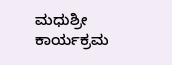ಮಧುಶ್ರೀ ಕಾರ್ಯಕ್ರಮ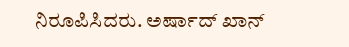ನಿರೂಪಿಸಿದರು. ಅರ್ಷಾದ್ ಖಾನ್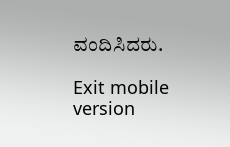ವಂದಿಸಿದರು.

Exit mobile version